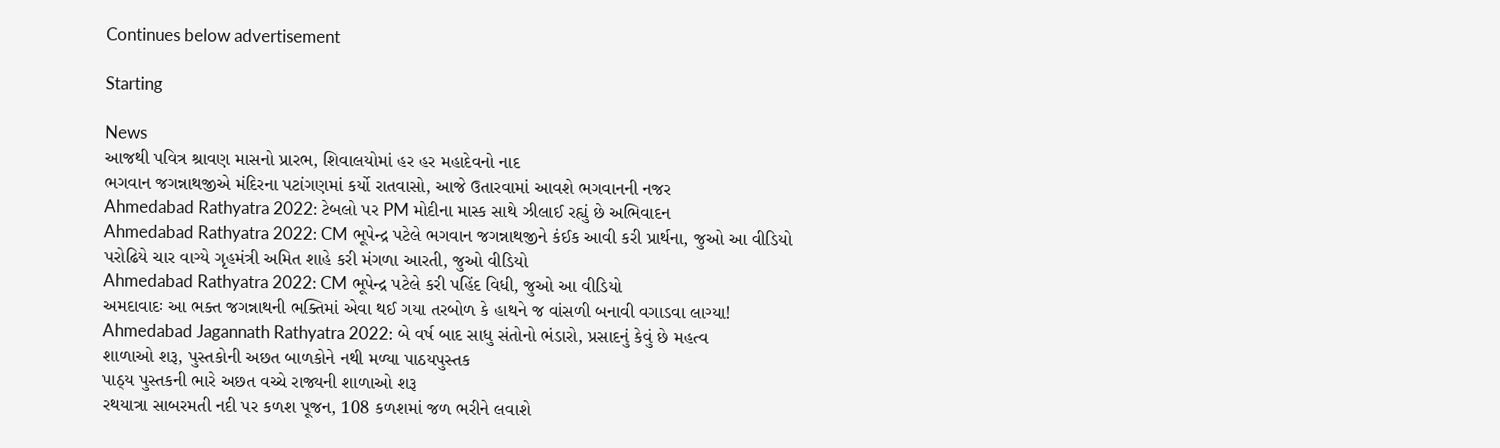Continues below advertisement

Starting

News
આજથી પવિત્ર શ્રાવણ માસનો પ્રારભ, શિવાલયોમાં હર હર મહાદેવનો નાદ
ભગવાન જગન્નાથજીએ મંદિરના પટાંગણમાં કર્યો રાતવાસો, આજે ઉતારવામાં આવશે ભગવાનની નજર
Ahmedabad Rathyatra 2022: ટેબલો પર PM મોદીના માસ્ક સાથે ઝીલાઈ રહ્યું છે અભિવાદન
Ahmedabad Rathyatra 2022: CM ભૂપેન્દ્ર પટેલે ભગવાન જગન્નાથજીને કંઈક આવી કરી પ્રાર્થના, જુઓ આ વીડિયો
પરોઢિયે ચાર વાગ્યે ગૃહમંત્રી અમિત શાહે કરી મંગળા આરતી, જુઓ વીડિયો
Ahmedabad Rathyatra 2022: CM ભૂપેન્દ્ર પટેલે કરી પહિંદ વિધી, જુઓ આ વીડિયો
અમદાવાદઃ આ ભક્ત જગન્નાથની ભક્તિમાં એવા થઈ ગયા તરબોળ કે હાથને જ વાંસળી બનાવી વગાડવા લાગ્યા!
Ahmedabad Jagannath Rathyatra 2022: બે વર્ષ બાદ સાધુ સંતોનો ભંડારો, પ્રસાદનું કેવું છે મહત્વ
શાળાઓ શરૂ, પુસ્તકોની અછત બાળકોને નથી મળ્યા પાઠયપુસ્તક
પાઠ્ય પુસ્તકની ભારે અછત વચ્ચે રાજ્યની શાળાઓ શરૂ
રથયાત્રા સાબરમતી નદી પર કળશ પૂજન, 108 કળશમાં જળ ભરીને લવાશે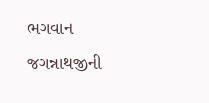ભગવાન જગન્નાથજીની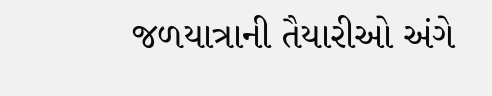જળયાત્રાની તૈયારીઓ અંગે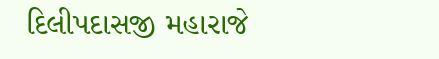દિલીપદાસજી મહારાજે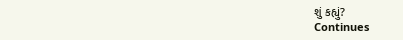શું કહ્યું?
Continues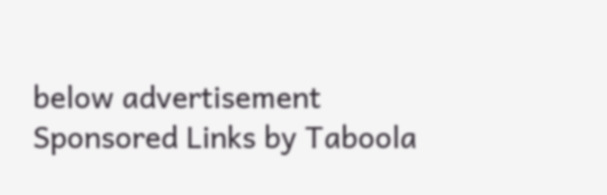below advertisement
Sponsored Links by Taboola